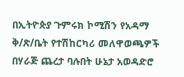በኢትዮጵያ ጉምሩክ ኮሚሽን የአዳማ ቅ/ጽ/ቤት የተሽከርካሪ መለዋወጫዎች በሃራጅ ጨረታ ባሉበት ሁኔታ አወዳድሮ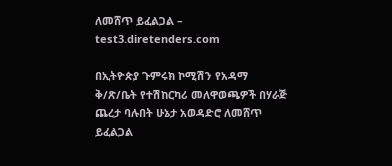ለመሸጥ ይፈልጋል – test3.diretenders.com

በኢትዮጵያ ጉምሩክ ኮሚሽን የአዳማ ቅ/ጽ/ቤት የተሽከርካሪ መለዋወጫዎች በሃራጅ ጨረታ ባሉበት ሁኔታ አወዳድሮ ለመሸጥ ይፈልጋል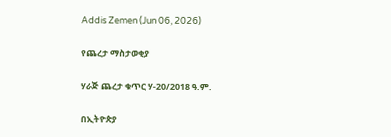Addis Zemen (Jun 06, 2026)

የጨረታ ማስታወቂያ

ሃራጅ ጨረታ ቁጥር ሃ-20/2018 ዓ.ም.

በኢትዮጵያ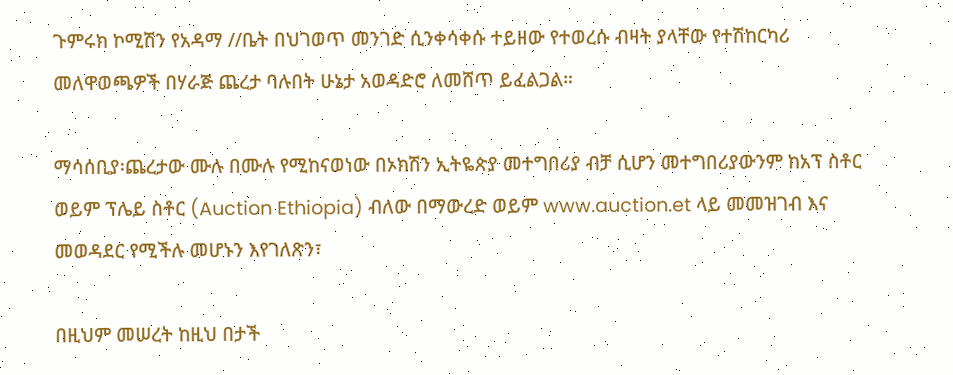ጉምሩክ ኮሚሽን የአዳማ //ቤት በህገወጥ መንገድ ሲንቀሳቀሱ ተይዘው የተወረሱ ብዛት ያላቸው የተሽከርካሪ መለዋወጫዎች በሃራጅ ጨረታ ባሉበት ሁኔታ አወዳድሮ ለመሸጥ ይፈልጋል።

ማሳሰቢያ፡ጨረታው ሙሉ በሙሉ የሚከናወነው በኦክሽን ኢትዬጵያ መተግበሪያ ብቻ ሲሆን መተግበሪያውንም ከአፕ ስቶር ወይም ፕሌይ ስቶር (Auction Ethiopia) ብለው በማውረድ ወይም www.auction.et ላይ መመዝገብ እና መወዳደር የሚችሉ መሆኑን እየገለጽን፣

በዚህም መሠረት ከዚህ በታች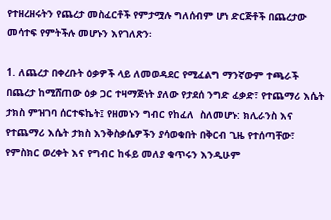የተዘረዘሩትን የጨረታ መስፈርቶች የምታሟሉ ግለሰብም ሆነ ድርጅቶች በጨረታው መሳተፍ የምትችሉ መሆኑን እየገለጽን፡

1. ለጨረታ በቀረቡት ዕቃዎች ላይ ለመወዳደር የሚፈልግ ማንኛውም ተጫራች በጨረታ ከሚሸጠው ዕቃ ጋር ተዛማጅነት ያለው የታደሰ ንግድ ፈቃድ፣ የተጨማሪ እሴት ታክስ ምዝገባ ሰርተፍኬት፤ የዘመኑን ግብር የከፈለ  ስለመሆኑ: ክሊራንስ እና የተጨማሪ እሴት ታክስ እንቅስቃሴዎችን ያሳወቁበት በቅርብ ጊዜ የተሰጣቸው፣ የምስክር ወረቀት እና የግብር ከፋይ መለያ ቁጥሩን እንዲሁም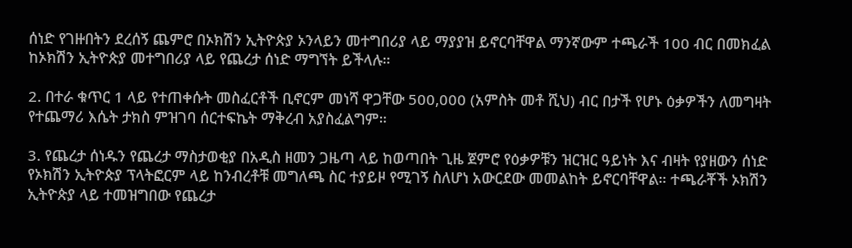ሰነድ የገዙበትን ደረሰኝ ጨምሮ በኦክሽን ኢትዮጵያ ኦንላይን መተግበሪያ ላይ ማያያዝ ይኖርባቸዋል ማንኛውም ተጫራች 100 ብር በመክፈል ከኦክሽን ኢትዮጵያ መተግበሪያ ላይ የጨረታ ሰነድ ማግኘት ይችላሉ።

2. በተራ ቁጥር 1 ላይ የተጠቀሱት መስፈርቶች ቢኖርም መነሻ ዋጋቸው 500,000 (አምስት መቶ ሺህ) ብር በታች የሆኑ ዕቃዎችን ለመግዛት የተጨማሪ እሴት ታክስ ምዝገባ ሰርተፍኬት ማቅረብ አያስፈልግም።

3. የጨረታ ሰነዱን የጨረታ ማስታወቂያ በአዲስ ዘመን ጋዜጣ ላይ ከወጣበት ጊዜ ጀምሮ የዕቃዎቹን ዝርዝር ዓይነት እና ብዛት የያዘውን ሰነድ የኦክሽን ኢትዮጵያ ፕላትፎርም ላይ ከንብረቶቹ መግለጫ ስር ተያይዞ የሚገኝ ስለሆነ አውርደው መመልከት ይኖርባቸዋል። ተጫራቾች ኦክሽን ኢትዮጵያ ላይ ተመዝግበው የጨረታ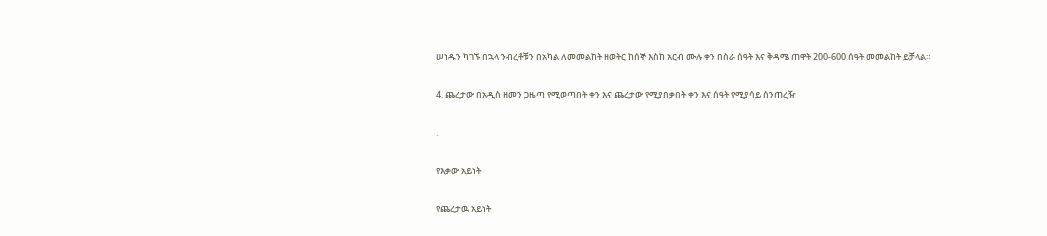ሠነዱን ካገኙ በኋላ ንብረቶቹን በአካል ለመመልከት ዘወትር ከሰኞ እስከ አርብ ሙሉ ቀን በስራ ሰዓት እና ቅዳሜ ጠዋት 200-600 ሰዓት መመልከት ይቻላል።

4. ጨረታው በአዲስ ዘመን ጋዜጣ የሚወጣበት ቀን እና ጨረታው የሚያበቃበት ቀን እና ሰዓት የሚያሳይ ሰንጠረዥ

.

የእቃው አይነት

የጨረታዉ አይነት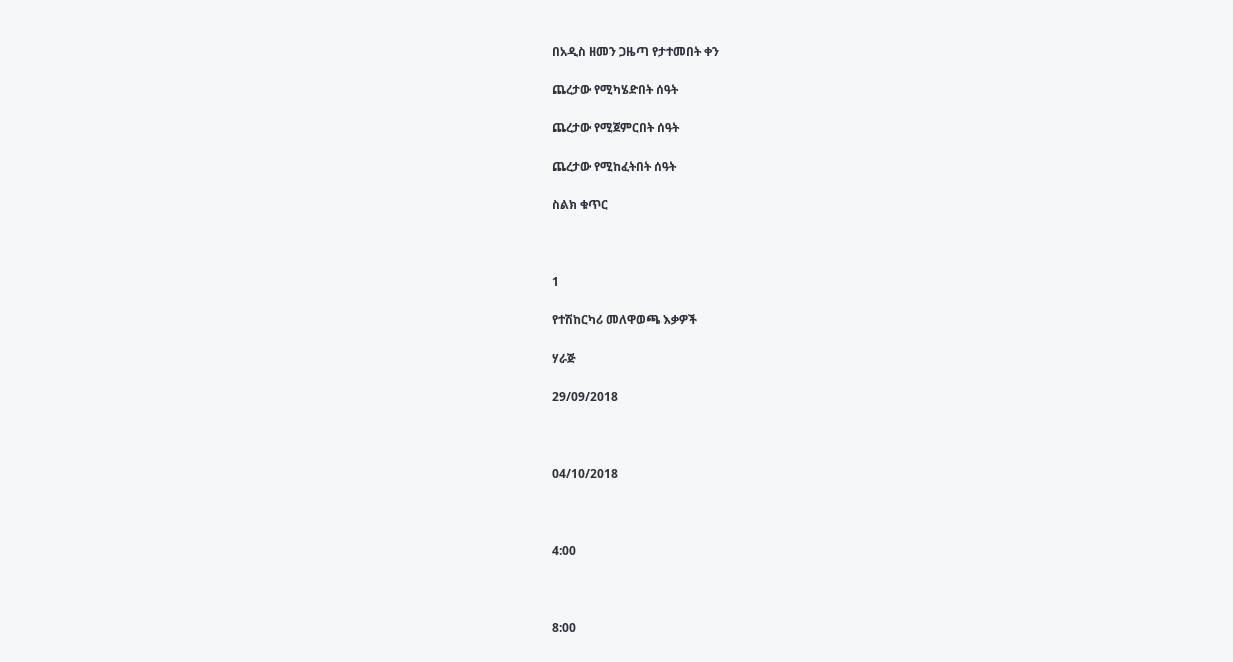በአዲስ ዘመን ጋዜጣ የታተመበት ቀን

ጨረታው የሚካሄድበት ሰዓት

ጨረታው የሚጀምርበት ሰዓት

ጨረታው የሚከፈትበት ሰዓት

ስልክ ቁጥር



1

የተሽከርካሪ መለዋወጫ እቃዎች

ሃራጅ

29/09/2018



04/10/2018



4:00



8:00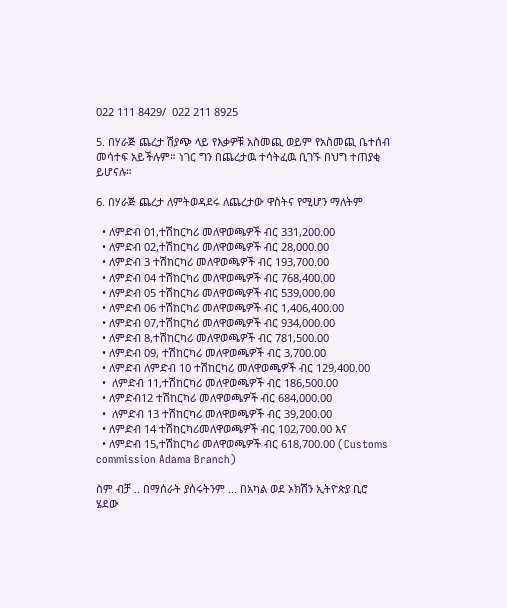022 111 8429/  022 211 8925

5. በሃራጅ ጨረታ ሽያጭ ላይ የእቃዎቹ አስመጪ ወይም የአስመጪ ቤተሰብ መሳተፍ አይችሉም። ነገር ግን በጨረታዉ ተሳትፈዉ ቢገኙ በህግ ተጠያቂ ይሆናሉ።

6. በሃራጅ ጨረታ ለምትወዳደሩ ለጨረታው ዋስትና የሚሆን ማለትም

  • ለምድብ 01,ተሽከርካሪ መለዋወጫዎች ብር 331,200.00
  • ለምድብ 02,ተሽከርካሪ መለዋወጫዎች ብር 28,000.00
  • ለምድብ 3 ተሽከርካሪ መለዋወጫዎች ብር 193,700.00
  • ለምድብ 04 ተሽከርካሪ መለዋወጫዎች ብር 768,400.00
  • ለምድብ 05 ተሽከርካሪ መለዋወጫዎች ብር 539,000.00
  • ለምድብ 06 ተሽከርካሪ መለዋወጫዎች ብር 1,406,400.00
  • ለምድብ 07,ተሽከርካሪ መለዋወጫዎች ብር 934,000.00
  • ለምድብ 8,ተሽከርካሪ መለዋወጫዎች ብር 781,500.00
  • ለምድብ 09, ተሽከርካሪ መለዋወጫዎች ብር 3,700.00
  • ለምድብ ለምድብ 10 ተሽከርካሪ መለዋወጫዎች ብር 129,400.00
  •  ለምድብ 11,ተሽከርካሪ መለዋወጫዎች ብር 186,500.00
  • ለምድብ12 ተሽከርካሪ መለዋወጫዎች ብር 684,000.00
  •  ለምድብ 13 ተሽከርካሪ መለዋወጫዎች ብር 39,200.00
  • ለምድብ 14 ተሽከርካሪመለዋወጫዎች ብር 102,700.00 እና
  • ለምድብ 15,ተሽከርካሪ መለዋወጫዎች ብር 618,700.00 (Customs commission Adama Branch)

ስም ብቻ .. በማሰራት ያሰሩትንም ... በአካል ወደ ኦክሽን ኢትዮጵያ ቢሮ ሄደው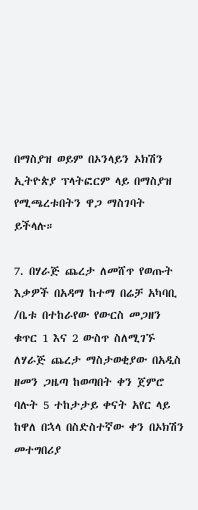በማስያዝ ወይም በኦንላይን ኦክሽን ኢትዮጵያ ፕላትፎርም ላይ በማስያዝ የሚጫረቱበትን ዋጋ ማስገባት ይችላሉ።

7. በሃራጅ ጨረታ ለመሸጥ የወጡት እቃዎች በአዳማ ከተማ በሬቻ አካባቢ /ቤቱ በተከራየው የውርስ መጋዘን ቁጥር 1 እና 2 ውስጥ ስለሚገኙ ለሃራጅ ጨረታ ማስታወቂያው በአዲስ ዘመን ጋዜጣ ከወጣበት ቀን ጀምሮ ባሉት 5 ተከታታይ ቀናት አየር ላይ ከዋለ በኋላ በስድስተኛው ቀን በኦክሽን መተግበሪያ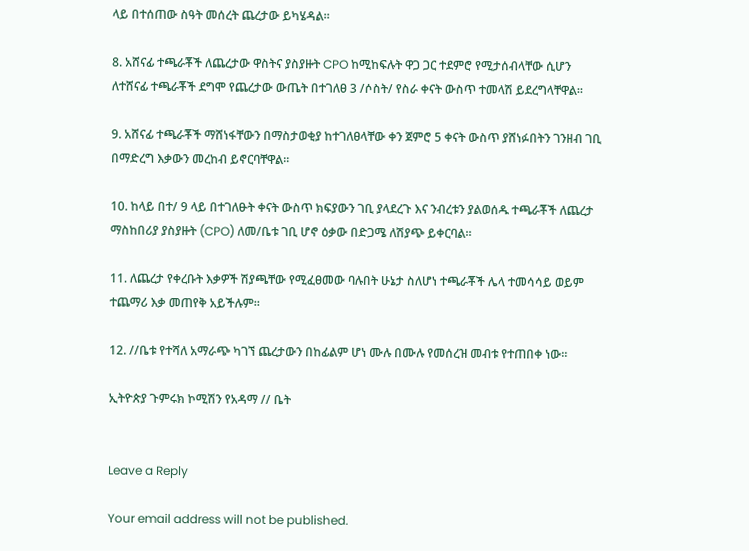ላይ በተሰጠው ስዓት መሰረት ጨረታው ይካሄዳል።

8. አሸናፊ ተጫራቾች ለጨረታው ዋስትና ያስያዙት CPO ከሚከፍሉት ዋጋ ጋር ተደምሮ የሚታሰብላቸው ሲሆን ለተሸናፊ ተጫራቾች ደግሞ የጨረታው ውጤት በተገለፀ 3 /ሶስት/ የስራ ቀናት ውስጥ ተመላሽ ይደረግላቸዋል።

9. አሸናፊ ተጫራቾች ማሸነፋቸውን በማስታወቂያ ከተገለፀላቸው ቀን ጀምሮ 5 ቀናት ውስጥ ያሸነፉበትን ገንዘብ ገቢ በማድረግ እቃውን መረከብ ይኖርባቸዋል።

10. ከላይ በተ/ 9 ላይ በተገለፁት ቀናት ውስጥ ክፍያውን ገቢ ያላደረጉ እና ንብረቱን ያልወሰዱ ተጫራቾች ለጨረታ ማስከበሪያ ያስያዙት (CPO) ለመ/ቤቱ ገቢ ሆኖ ዕቃው በድጋሜ ለሽያጭ ይቀርባል።

11. ለጨረታ የቀረቡት እቃዎች ሽያጫቸው የሚፈፀመው ባሉበት ሁኔታ ስለሆነ ተጫራቾች ሌላ ተመሳሳይ ወይም ተጨማሪ እቃ መጠየቅ አይችሉም።

12. //ቤቱ የተሻለ አማራጭ ካገኘ ጨረታውን በከፊልም ሆነ ሙሉ በሙሉ የመሰረዝ መብቱ የተጠበቀ ነው።

ኢትዮጵያ ጉምሩክ ኮሚሽን የአዳማ // ቤት


Leave a Reply

Your email address will not be published.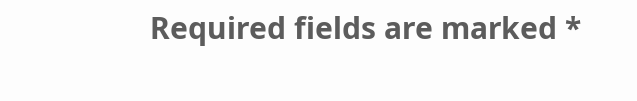Required fields are marked *